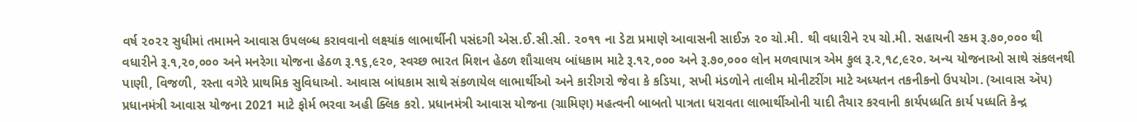વર્ષ ૨૦૨૨ સુધીમાં તમામને આવાસ ઉપલબ્ધ કરાવવાનો લક્ષ્યાંક લાભાર્થીની પસંદગી એસ.ઈ.સી.સી. ૨૦૧૧ ના ડેટા પ્રમાણે આવાસની સાઈઝ ૨૦ ચો.મી. થી વધારીને ૨૫ ચો.મી. સહાયની રકમ રૂ.૭૦,૦૦૦ થી વધારીને રૂ.૧,૨૦,૦૦૦ અને મનરેગા યોજના હેઠળ રૂ.૧૬,૯૨૦, સ્વચ્છ ભારત મિશન હેઠળ શૌચાલય બાંધકામ માટે રૂ.૧૨,૦૦૦ અને રૂ.૭૦,૦૦૦ લોન મળવાપાત્ર એમ કુલ રૂ.૨,૧૮,૯૨૦. અન્ય યોજનાઓ સાથે સંકલનથી પાણી, વિજળી, રસ્તા વગેરે પ્રાથમિક સુવિધાઓ. આવાસ બાંધકામ સાથે સંકળાયેલ લાભાર્થીઓ અને કારીગરો જેવા કે કડિયા, સખી મંડળોને તાલીમ મોનીટરીંગ માટે અધ્યતન તકનીકનો ઉપયોગ. (આવાસ ઍપ) પ્રધાનમંત્રી આવાસ યોજના 2021 માટે ફોર્મ ભરવા અહી ક્લિક કરો. પ્રધાનમંત્રી આવાસ યોજના (ગ્રામિણ) મહત્વની બાબતો પાત્રતા ધરાવતા લાભાર્થીઓની યાદી તૈયાર કરવાની કાર્યપધ્ધતિ કાર્ય પધ્ધતિ કેન્દ્ર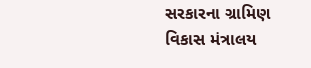સરકારના ગ્રામિણ વિકાસ મંત્રાલય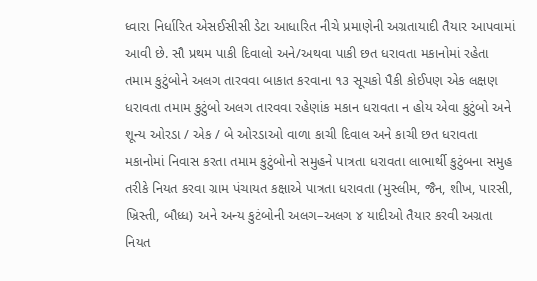ધ્વારા નિર્ધારિત એસઈસીસી ડેટા આધારિત નીચે પ્રમાણેની અગ્રતાયાદી તૈયાર આપવામાં આવી છે. સૌ પ્રથમ પાકી દિવાલો અને/અથવા પાકી છત ધરાવતા મકાનોમાં રહેતા તમામ કુટુંબોને અલગ તારવવા બાકાત કરવાના ૧૩ સૂચકો પૈકી કોઈપણ એક લક્ષણ ધરાવતા તમામ કુટુંબો અલગ તારવવા રહેણાંક મકાન ધરાવતા ન હોય એવા કુટુંબો અને શૂન્ય ઓરડા / એક / બે ઓરડાઓ વાળા કાચી દિવાલ અને કાચી છત ધરાવતા મકાનોમાં નિવાસ કરતા તમામ કુટુંબોનો સમુહને પાત્રતા ધરાવતા લાભાર્થી કુટુંબના સમુહ તરીકે નિયત કરવા ગ્રામ પંચાયત કક્ષાએ પાત્રતા ધરાવતા (મુસ્લીમ, જૈન, શીખ, પારસી, ખ્રિસ્તી, બૌધ્ધ) અને અન્ય કુટંબોની અલગ–અલગ ૪ યાદીઓ તૈયાર કરવી અગ્રતા નિયત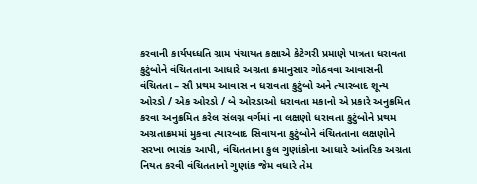કરવાની કાર્યપધ્ધતિ ગ્રામ પંચાયત કક્ષાએ કેટેગરી પ્રમાણે પાત્રતા ધરાવતા કુટુંબોને વંચિતતાના આધારે અગ્રતા ક્રમાનુસાર ગોઠવવા આવાસની વંચિતતા – સૌ પ્રથમ આવાસ ન ધરાવતા કુટુંબો અને ત્યારબાદ શૂન્ય ઓરડો / એક ઓરડો / બે ઓરડાઓ ધરાવતા મકાનો એ પ્રકારે અનુક્રમિત કરવા અનુક્રમિત કરેલ સંલગ્ન વર્ગમાં ના લક્ષણો ધરાવતા કુટુંબોને પ્રથમ અગ્રતાક્રમમાં મુકવા ત્યારબાદ સિવાયના કુટુંબોને વંચિતતાના લક્ષણોને સરખા ભારાંક આપી, વંચિતતાના કુલ ગુણાંકોના આધારે આંતરિક અગ્રતા નિયત કરવી વંચિતતાનો ગુણાંક જેમ વધારે તેમ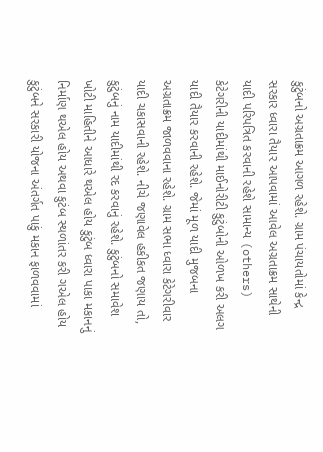કુટુંબનો અગ્રતાક્રમ આગળ રહેશે. ગ્રામ પંચાયતોમાં કેન્દ્ર સરકાર ધ્વારા તૈયાર આપવામાં આવેલ અગ્રતાક્રમ સાથેની યાદી પરિપત્રિત કરવાની રહેશે સામાન્ય (others) કેટેગરીની યાદીમાંથી માઈનોરીટી કુટુંબોની ઓળખ કરી અલગ યાદી તૈયાર કરવાની રહેશે. જેમાં મૂળ યાદી મુજબના અગ્રતાક્રમ જાળવવાના રહેશે. ગ્રામ સભા ધ્વારા કેટેગરીવાર યાદી ચકાસવાની રહેશે. નીચે જણાવેલ હકીકત જણાય તો, કુટુંબનું નામ યાદીમાંથી રદ કરવાનું રહેશે. કુટુંબનો સમાવેશ ખોટી માહિતીને આધારે થએલ હોય કુટુંબ ધ્વારા પાકા મકાનનું નિર્માણ થએલ હોય અથવા કુટંબ સ્થળાંતર કરી ગએલ હોય કુટુંબને સરકારી યોજના અંતર્ગત પાકું મકાન ફાળવવામાં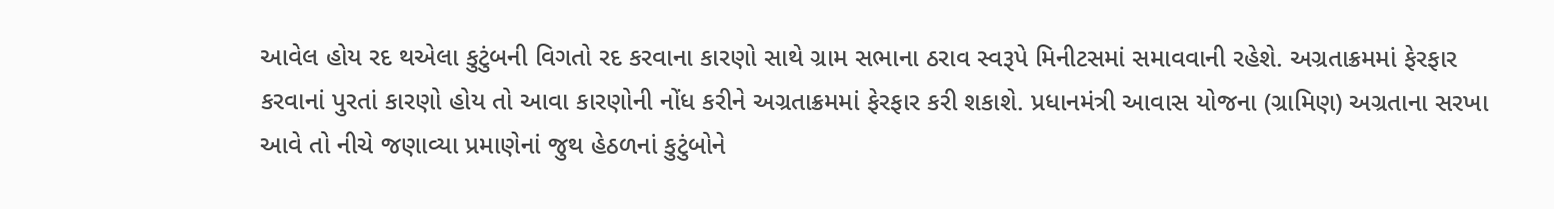આવેલ હોય રદ થએલા કુટુંબની વિગતો રદ કરવાના કારણો સાથે ગ્રામ સભાના ઠરાવ સ્વરૂપે મિનીટસમાં સમાવવાની રહેશે. અગ્રતાક્રમમાં ફેરફાર કરવાનાં પુરતાં કારણો હોય તો આવા કારણોની નોંધ કરીને અગ્રતાક્રમમાં ફેરફાર કરી શકાશે. પ્રધાનમંત્રી આવાસ યોજના (ગ્રામિણ) અગ્રતાના સરખા આવે તો નીચે જણાવ્યા પ્રમાણેનાં જુથ હેઠળનાં કુટુંબોને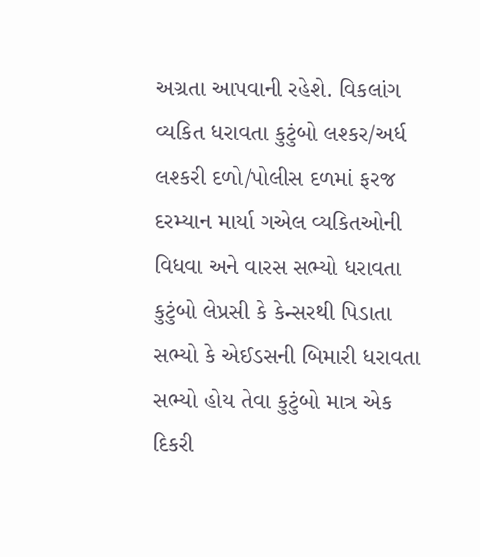અગ્રતા આપવાની રહેશે. વિકલાંગ વ્યકિત ધરાવતા કુટુંબો લશ્કર/અર્ધ લશ્કરી દળો/પોલીસ દળમાં ફરજ દરમ્યાન માર્યા ગએલ વ્યકિતઓની વિધવા અને વારસ સભ્યો ધરાવતા કુટુંબો લેપ્રસી કે કેન્સરથી પિડાતા સભ્યો કે એઈડસની બિમારી ધરાવતા સભ્યો હોય તેવા કુટુંબો માત્ર એક દિકરી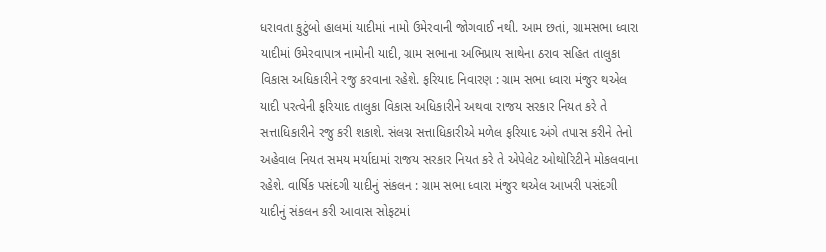ધરાવતા કુટુંબો હાલમાં યાદીમાં નામો ઉમેરવાની જોગવાઈ નથી. આમ છતાં, ગ્રામસભા ધ્વારા યાદીમાં ઉમેરવાપાત્ર નામોની યાદી, ગ્રામ સભાના અભિપ્રાય સાથેના ઠરાવ સહિત તાલુકા વિકાસ અધિકારીને રજુ કરવાના રહેશે. ફરિયાદ નિવારણ : ગ્રામ સભા ધ્વારા મંજુર થએલ યાદી પરત્વેની ફરિયાદ તાલુકા વિકાસ અધિકારીને અથવા રાજય સરકાર નિયત કરે તે સત્તાધિકારીને રજુ કરી શકાશે. સંલગ્ન સત્તાધિકારીએ મળેલ ફરિયાદ અંગે તપાસ કરીને તેનો અહેવાલ નિયત સમય મર્યાદામાં રાજય સરકાર નિયત કરે તે એપેલેટ ઓથોરિટીને મોકલવાના રહેશે. વાર્ષિક પસંદગી યાદીનું સંકલન : ગ્રામ સભા ધ્વારા મંજુર થએલ આખરી પસંદગી યાદીનું સંકલન કરી આવાસ સોફટમાં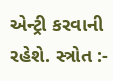એન્ટ્રી કરવાની રહેશે. સ્ત્રોત :-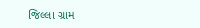જિલ્લા ગ્રામ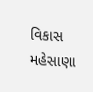વિકાસ મહેસાણા